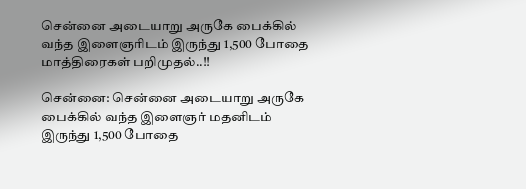சென்னை அடையாறு அருகே பைக்கில் வந்த இளைஞரிடம் இருந்து 1,500 போதை மாத்திரைகள் பறிமுதல்..!!

சென்னை: சென்னை அடையாறு அருகே பைக்கில் வந்த இளைஞர் மதனிடம் இருந்து 1,500 போதை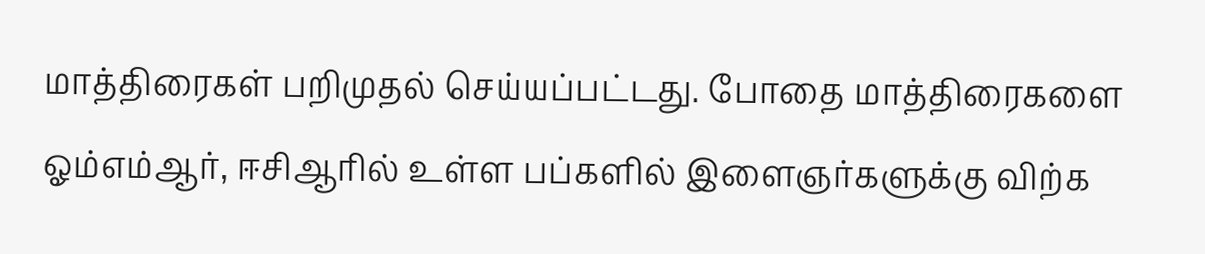மாத்திரைகள் பறிமுதல் செய்யப்பட்டது. போதை மாத்திரைகளை ஓம்எம்ஆர், ஈசிஆரில் உள்ள பப்களில் இளைஞர்களுக்கு விற்க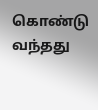கொண்டு வந்தது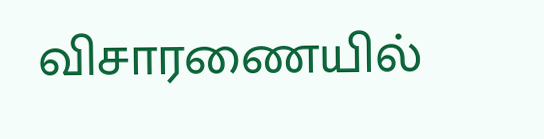விசாரணையில்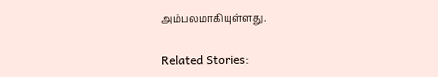அம்பலமாகியுள்ளது.

Related Stories: